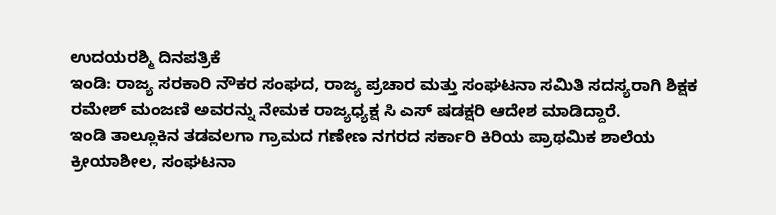ಉದಯರಶ್ಮಿ ದಿನಪತ್ರಿಕೆ
ಇಂಡಿ: ರಾಜ್ಯ ಸರಕಾರಿ ನೌಕರ ಸಂಘದ, ರಾಜ್ಯ ಪ್ರಚಾರ ಮತ್ತು ಸಂಘಟನಾ ಸಮಿತಿ ಸದಸ್ಯರಾಗಿ ಶಿಕ್ಷಕ ರಮೇಶ್ ಮಂಜಣಿ ಅವರನ್ನು ನೇಮಕ ರಾಜ್ಯಧ್ಯಕ್ಷ ಸಿ ಎಸ್ ಷಡಕ್ಷರಿ ಆದೇಶ ಮಾಡಿದ್ದಾರೆ.
ಇಂಡಿ ತಾಲ್ಲೂಕಿನ ತಡವಲಗಾ ಗ್ರಾಮದ ಗಣೇಣ ನಗರದ ಸರ್ಕಾರಿ ಕಿರಿಯ ಪ್ರಾಥಮಿಕ ಶಾಲೆಯ ಕ್ರೀಯಾಶೀಲ, ಸಂಘಟನಾ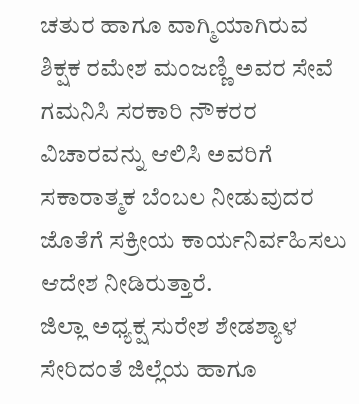ಚತುರ ಹಾಗೂ ವಾಗ್ಮಿಯಾಗಿರುವ ಶಿಕ್ಷಕ ರಮೇಶ ಮಂಜಣ್ಣಿ ಅವರ ಸೇವೆ ಗಮನಿಸಿ ಸರಕಾರಿ ನೌಕರರ ವಿಚಾರವನ್ನು ಆಲಿಸಿ ಅವರಿಗೆ ಸಕಾರಾತ್ಮಕ ಬೆಂಬಲ ನೀಡುವುದರ ಜೊತೆಗೆ ಸಕ್ರೀಯ ಕಾರ್ಯನಿರ್ವಹಿಸಲು ಆದೇಶ ನೀಡಿರುತ್ತಾರೆ.
ಜಿಲ್ಲಾ ಅಧ್ಯಕ್ಷ ಸುರೇಶ ಶೇಡಶ್ಯಾಳ ಸೇರಿದಂತೆ ಜಿಲ್ಲೆಯ ಹಾಗೂ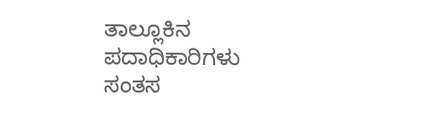ತಾಲ್ಲೂಕಿನ ಪದಾಧಿಕಾರಿಗಳು ಸಂತಸ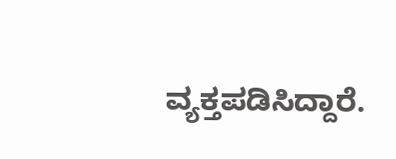ವ್ಯಕ್ತಪಡಿಸಿದ್ದಾರೆ.